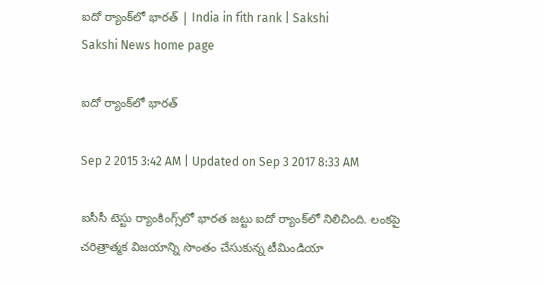ఐదో ర్యాంక్‌లో భారత్ | India in fith rank | Sakshi
Sakshi News home page

ఐదో ర్యాంక్‌లో భారత్

Sep 2 2015 3:42 AM | Updated on Sep 3 2017 8:33 AM

ఐసీసీ టెస్టు ర్యాంకింగ్స్‌లో భారత జట్టు ఐదో ర్యాంక్‌లో నిలిచింది. లంకపై చరిత్రాత్మక విజయాన్ని సొంతం చేసుకున్న టీమిండియా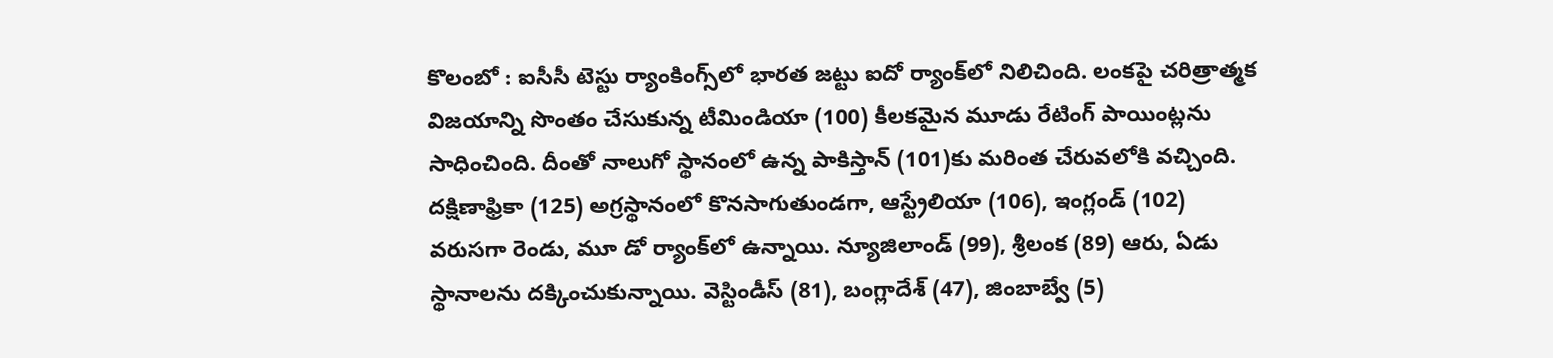కొలంబో : ఐసీసీ టెస్టు ర్యాంకింగ్స్‌లో భారత జట్టు ఐదో ర్యాంక్‌లో నిలిచింది. లంకపై చరిత్రాత్మక విజయాన్ని సొంతం చేసుకున్న టీమిండియా (100) కీలకమైన మూడు రేటింగ్ పాయింట్లను సాధించింది. దీంతో నాలుగో స్థానంలో ఉన్న పాకిస్తాన్ (101)కు మరింత చేరువలోకి వచ్చింది. దక్షిణాఫ్రికా (125) అగ్రస్థానంలో కొనసాగుతుండగా, ఆస్ట్రేలియా (106), ఇంగ్లండ్ (102) వరుసగా రెండు, మూ డో ర్యాంక్‌లో ఉన్నాయి. న్యూజిలాండ్ (99), శ్రీలంక (89) ఆరు, ఏడు స్థానాలను దక్కించుకున్నాయి. వెస్టిండీస్ (81), బంగ్లాదేశ్ (47), జింబాబ్వే (5)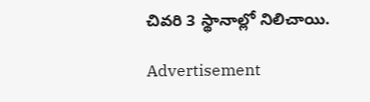చివరి 3 స్థానాల్లో నిలిచాయి.

Advertisement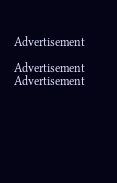Advertisement

Advertisement
Advertisement